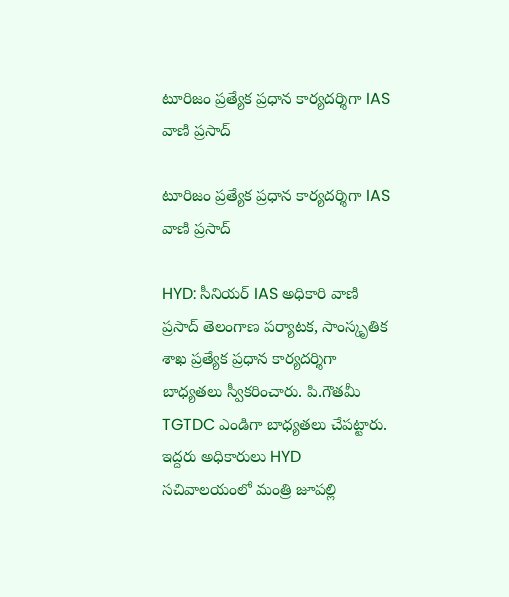టూరిజం ప్రత్యేక ప్రధాన కార్యదర్శిగా IAS వాణి ప్రసాద్

టూరిజం ప్రత్యేక ప్రధాన కార్యదర్శిగా IAS వాణి ప్రసాద్

HYD: సీనియర్ IAS అధికారి వాణి ప్రసాద్ తెలంగాణ పర్యాటక, సాంస్కృతిక శాఖ ప్రత్యేక ప్రధాన కార్యదర్శిగా బాధ్యతలు స్వీకరించారు. పి.గౌతమీ TGTDC ఎండి‌గా బాధ్యతలు చేపట్టారు. ఇద్దరు అధికారులు HYD సచివాలయంలో మంత్రి జూపల్లి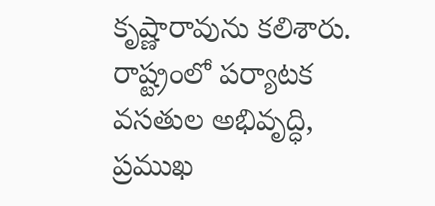కృష్ణారావును కలిశారు. రాష్ట్రంలో పర్యాటక వసతుల అభివృద్ధి, ప్రముఖ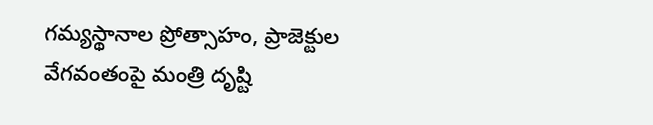గమ్యస్థానాల ప్రోత్సాహం, ప్రాజెక్టుల వేగవంతంపై మంత్రి దృష్టి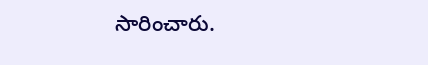సారించారు.